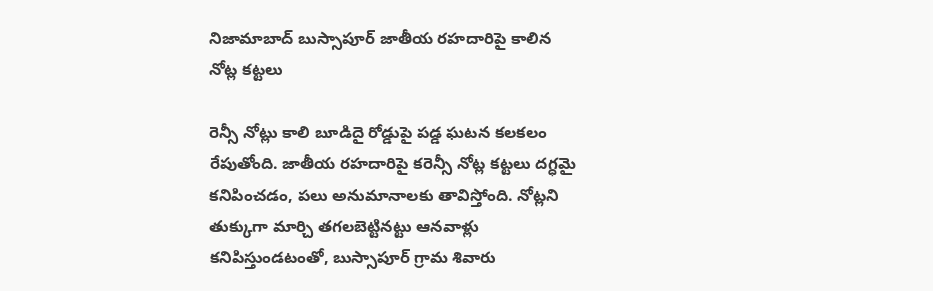నిజామాబాద్ బుస్సాపూర్ జాతీయ రహదారిపై కాలిన నోట్ల కట్టలు

రెన్సీ నోట్లు కాలి బూడిదై రోడ్డుపై పడ్డ ఘటన కలకలం రేపుతోంది. జాతీయ రహదారిపై కరెన్సీ నోట్ల కట్టలు దగ్ధమై కనిపించడం, పలు అనుమానాలకు తావిస్తోంది. నోట్లని తుక్కుగా మార్చి తగలబెట్టినట్టు ఆనవాళ్లు కనిపిస్తుండటంతో, బుస్సాపూర్ గ్రామ శివారు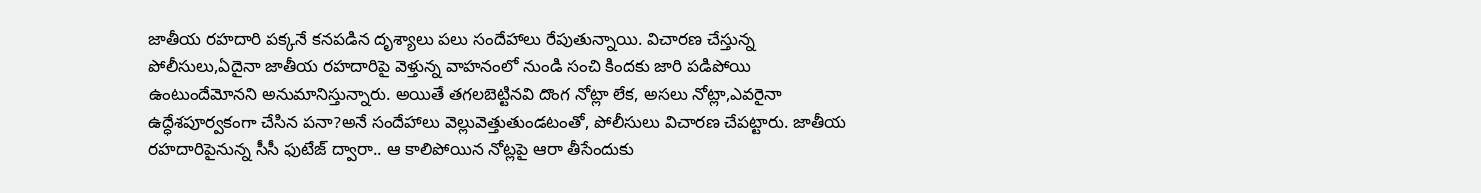జాతీయ రహదారి పక్కనే కనపడిన దృశ్యాలు పలు సందేహాలు రేపుతున్నాయి. విచారణ చేస్తున్న పోలీసులు,ఏదైనా జాతీయ రహదారిపై వెళ్తున్న వాహనంలో నుండి సంచి కిందకు జారి పడిపోయి ఉంటుందేమోనని అనుమానిస్తున్నారు. అయితే తగలబెట్టినవి దొంగ నోట్లా లేక, అసలు నోట్లా,ఎవరైనా ఉద్ధేశపూర్వకంగా చేసిన పనా?అనే సందేహాలు వెల్లువెత్తుతుండటంతో, పోలీసులు విచారణ చేపట్టారు. జాతీయ రహదారిపైనున్న సీసీ ఫుటేజ్ ద్వారా.. ఆ కాలిపోయిన నోట్లపై ఆరా తీసేందుకు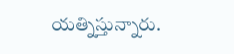యత్నిస్తున్నారు.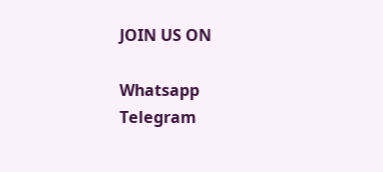JOIN US ON

Whatsapp
Telegram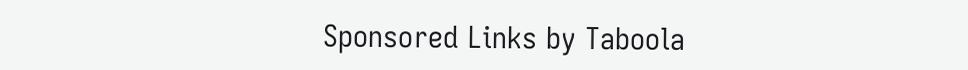Sponsored Links by Taboola